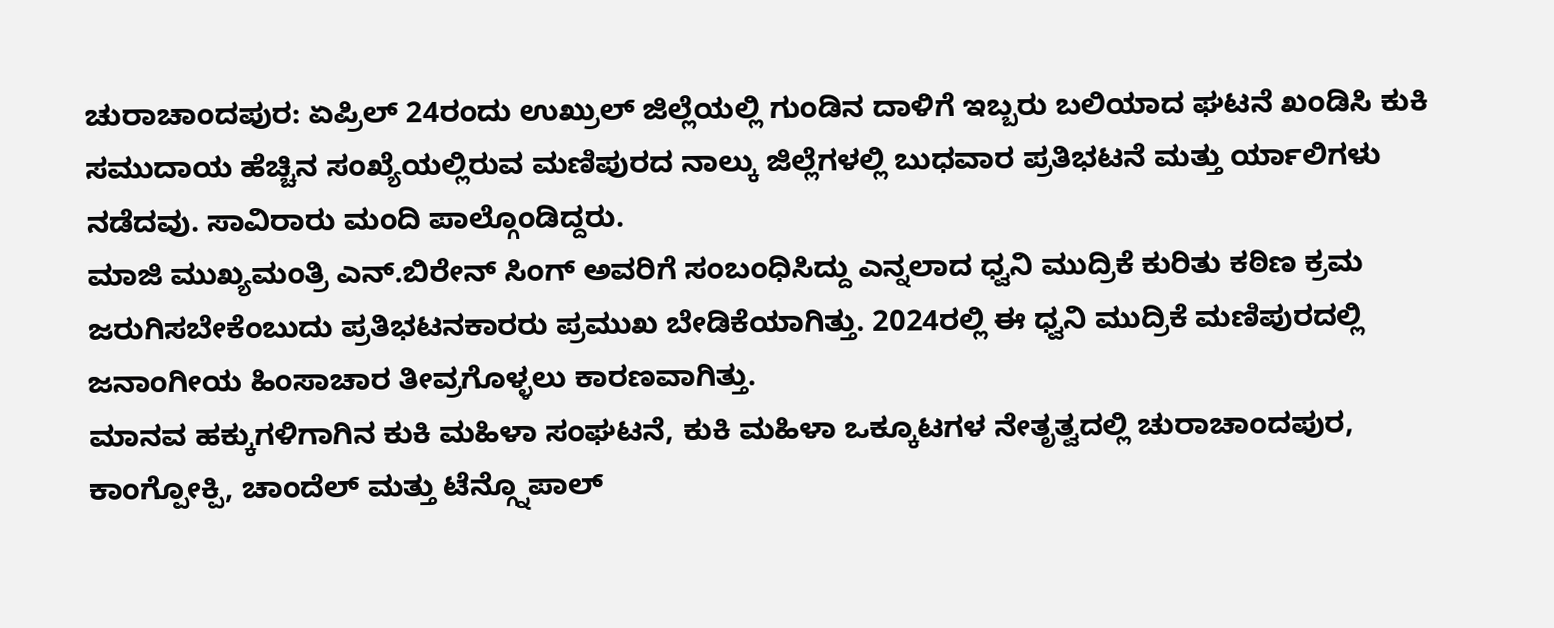ಚುರಾಚಾಂದಪುರ: ಏಪ್ರಿಲ್ 24ರಂದು ಉಖ್ರುಲ್ ಜಿಲ್ಲೆಯಲ್ಲಿ ಗುಂಡಿನ ದಾಳಿಗೆ ಇಬ್ಬರು ಬಲಿಯಾದ ಘಟನೆ ಖಂಡಿಸಿ ಕುಕಿ ಸಮುದಾಯ ಹೆಚ್ಚಿನ ಸಂಖ್ಯೆಯಲ್ಲಿರುವ ಮಣಿಪುರದ ನಾಲ್ಕು ಜಿಲ್ಲೆಗಳಲ್ಲಿ ಬುಧವಾರ ಪ್ರತಿಭಟನೆ ಮತ್ತು ರ್ಯಾಲಿಗಳು ನಡೆದವು. ಸಾವಿರಾರು ಮಂದಿ ಪಾಲ್ಗೊಂಡಿದ್ದರು.
ಮಾಜಿ ಮುಖ್ಯಮಂತ್ರಿ ಎನ್.ಬಿರೇನ್ ಸಿಂಗ್ ಅವರಿಗೆ ಸಂಬಂಧಿಸಿದ್ದು ಎನ್ನಲಾದ ಧ್ವನಿ ಮುದ್ರಿಕೆ ಕುರಿತು ಕಠಿಣ ಕ್ರಮ ಜರುಗಿಸಬೇಕೆಂಬುದು ಪ್ರತಿಭಟನಕಾರರು ಪ್ರಮುಖ ಬೇಡಿಕೆಯಾಗಿತ್ತು. 2024ರಲ್ಲಿ ಈ ಧ್ವನಿ ಮುದ್ರಿಕೆ ಮಣಿಪುರದಲ್ಲಿ ಜನಾಂಗೀಯ ಹಿಂಸಾಚಾರ ತೀವ್ರಗೊಳ್ಳಲು ಕಾರಣವಾಗಿತ್ತು.
ಮಾನವ ಹಕ್ಕುಗಳಿಗಾಗಿನ ಕುಕಿ ಮಹಿಳಾ ಸಂಘಟನೆ, ಕುಕಿ ಮಹಿಳಾ ಒಕ್ಕೂಟಗಳ ನೇತೃತ್ವದಲ್ಲಿ ಚುರಾಚಾಂದಪುರ, ಕಾಂಗ್ಪೋಕ್ಪಿ, ಚಾಂದೆಲ್ ಮತ್ತು ಟೆನ್ಗ್ನೊಪಾಲ್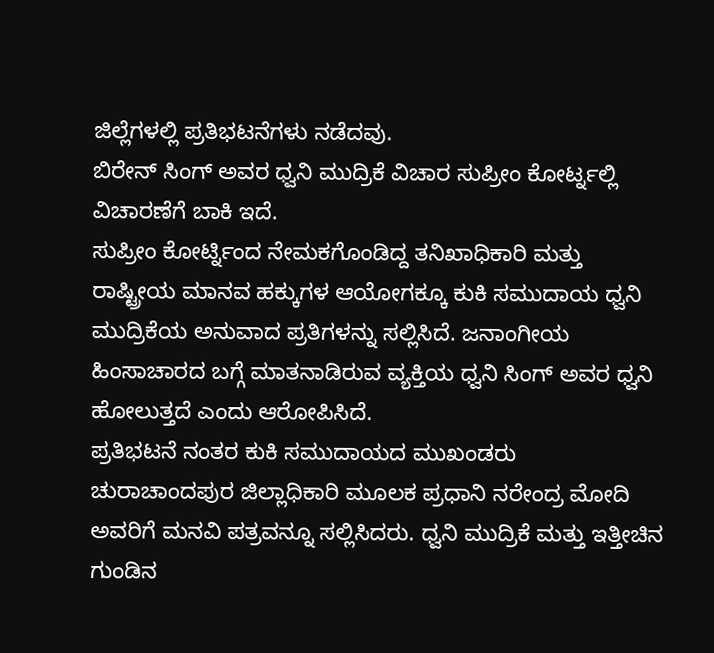ಜಿಲ್ಲೆಗಳಲ್ಲಿ ಪ್ರತಿಭಟನೆಗಳು ನಡೆದವು.
ಬಿರೇನ್ ಸಿಂಗ್ ಅವರ ಧ್ವನಿ ಮುದ್ರಿಕೆ ವಿಚಾರ ಸುಪ್ರೀಂ ಕೋರ್ಟ್ನಲ್ಲಿ ವಿಚಾರಣೆಗೆ ಬಾಕಿ ಇದೆ.
ಸುಪ್ರೀಂ ಕೋರ್ಟ್ನಿಂದ ನೇಮಕಗೊಂಡಿದ್ದ ತನಿಖಾಧಿಕಾರಿ ಮತ್ತು ರಾಷ್ಟ್ರೀಯ ಮಾನವ ಹಕ್ಕುಗಳ ಆಯೋಗಕ್ಕೂ ಕುಕಿ ಸಮುದಾಯ ಧ್ವನಿ ಮುದ್ರಿಕೆಯ ಅನುವಾದ ಪ್ರತಿಗಳನ್ನು ಸಲ್ಲಿಸಿದೆ. ಜನಾಂಗೀಯ ಹಿಂಸಾಚಾರದ ಬಗ್ಗೆ ಮಾತನಾಡಿರುವ ವ್ಯಕ್ತಿಯ ಧ್ವನಿ ಸಿಂಗ್ ಅವರ ಧ್ವನಿ ಹೋಲುತ್ತದೆ ಎಂದು ಆರೋಪಿಸಿದೆ.
ಪ್ರತಿಭಟನೆ ನಂತರ ಕುಕಿ ಸಮುದಾಯದ ಮುಖಂಡರು ಚುರಾಚಾಂದಪುರ ಜಿಲ್ಲಾಧಿಕಾರಿ ಮೂಲಕ ಪ್ರಧಾನಿ ನರೇಂದ್ರ ಮೋದಿ ಅವರಿಗೆ ಮನವಿ ಪತ್ರವನ್ನೂ ಸಲ್ಲಿಸಿದರು. ಧ್ವನಿ ಮುದ್ರಿಕೆ ಮತ್ತು ಇತ್ತೀಚಿನ ಗುಂಡಿನ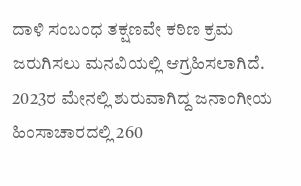ದಾಳಿ ಸಂಬಂಧ ತಕ್ಷಣವೇ ಕಠಿಣ ಕ್ರಮ ಜರುಗಿಸಲು ಮನವಿಯಲ್ಲಿ ಆಗ್ರಹಿಸಲಾಗಿದೆ.
2023ರ ಮೇನಲ್ಲಿ ಶುರುವಾಗಿದ್ದ ಜನಾಂಗೀಯ ಹಿಂಸಾಚಾರದಲ್ಲಿ 260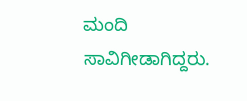ಮಂದಿ ಸಾವಿಗೀಡಾಗಿದ್ದರು.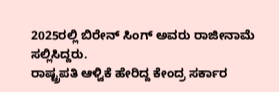2025ರಲ್ಲಿ ಬಿರೇನ್ ಸಿಂಗ್ ಅವರು ರಾಜೀನಾಮೆ ಸಲ್ಲಿಸಿದ್ದರು.
ರಾಷ್ಟ್ರಪತಿ ಆಳ್ವಿಕೆ ಹೇರಿದ್ದ ಕೇಂದ್ರ ಸರ್ಕಾರ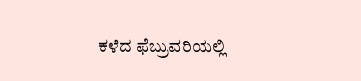ಕಳೆದ ಫೆಬ್ರುವರಿಯಲ್ಲಿ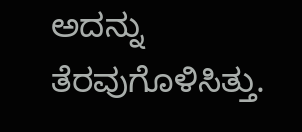ಅದನ್ನು ತೆರವುಗೊಳಿಸಿತ್ತು.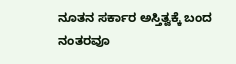ನೂತನ ಸರ್ಕಾರ ಅಸ್ತಿತ್ವಕ್ಕೆ ಬಂದ ನಂತರವೂ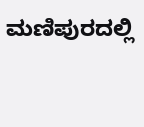ಮಣಿಪುರದಲ್ಲಿ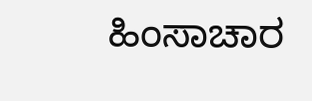ಹಿಂಸಾಚಾರ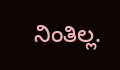ನಿಂತಿಲ್ಲ.